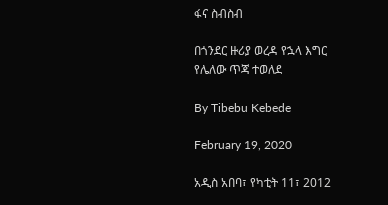ፋና ስብስብ

በጎንደር ዙሪያ ወረዳ የኋላ እግር የሌለው ጥጃ ተወለደ

By Tibebu Kebede

February 19, 2020

አዲስ አበባ፣ የካቲት 11፣ 2012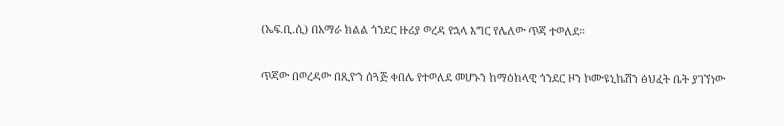(ኤፍ.ቢ.ሲ) በአማራ ክልል ጎንደር ዙሪያ ወረዳ የኋላ እግር የሌለው ጥጃ ተወለደ።

ጥጃው በወረዳው በጺዮን ሰጓጅ ቀበሌ የተወለደ መሆኑን ከማዕከላዊ ጎንደር ዞን ኮሙዩኒኬሽን ፅህፈት ቤት ያገኘነው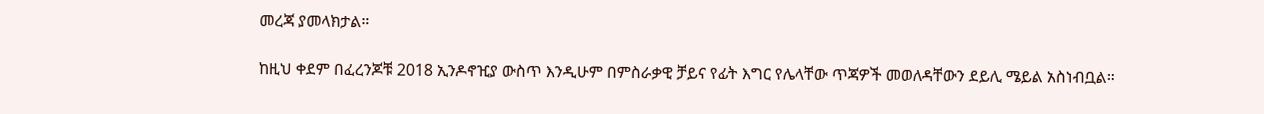መረጃ ያመላክታል።

ከዚህ ቀደም በፈረንጆቹ 2018 ኢንዶኖዢያ ውስጥ እንዲሁም በምስራቃዊ ቻይና የፊት እግር የሌላቸው ጥጃዎች መወለዳቸውን ደይሊ ሜይል አስነብቧል።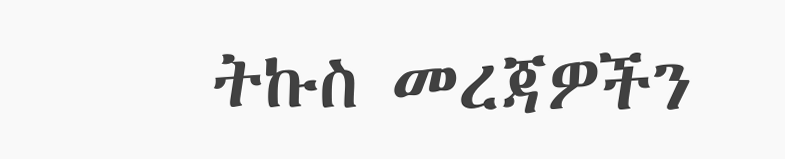ትኩስ መረጃዎችን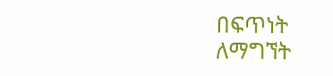በፍጥነት ለማግኘት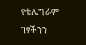የቴሌግራም ገፃችንን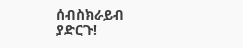ሰብስክራይብ ያድርጉ!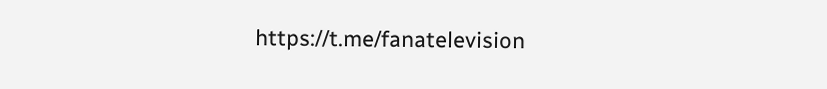https://t.me/fanatelevision